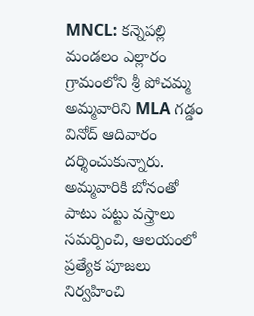MNCL: కన్నెపల్లి మండలం ఎల్లారం గ్రామంలోని శ్రీ పోచమ్మ అమ్మవారిని MLA గడ్డం వినోద్ ఆదివారం దర్శించుకున్నారు. అమ్మవారికి బోనంతో పాటు పట్టు వస్త్రాలు సమర్పించి, ఆలయంలో ప్రత్యేక పూజలు నిర్వహించి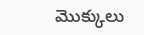మొక్కులు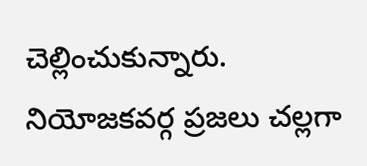చెల్లించుకున్నారు. నియోజకవర్గ ప్రజలు చల్లగా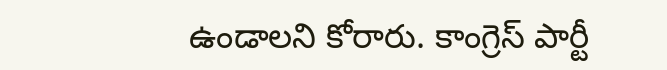ఉండాలని కోరారు. కాంగ్రెస్ పార్టీ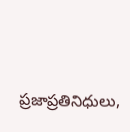ప్రజాప్రతినిధులు,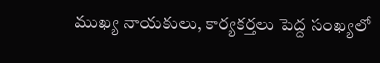ముఖ్య నాయకులు, కార్యకర్తలు పెద్ద సంఖ్యలో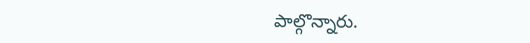పాల్గొన్నారు.